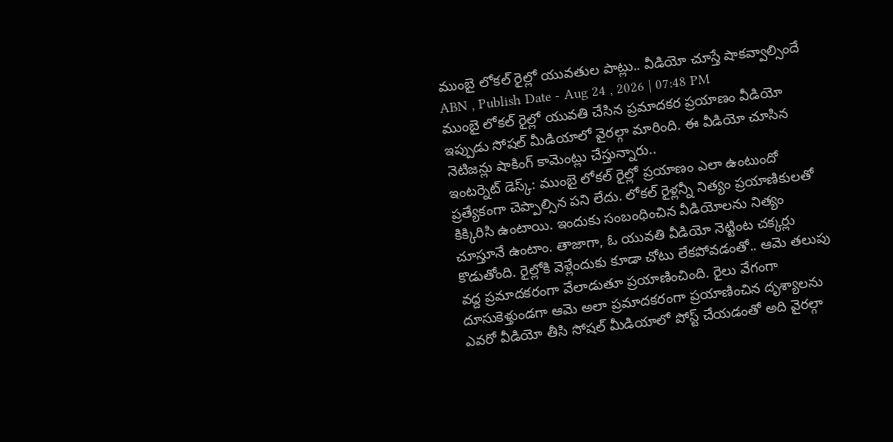ముంబై లోకల్ రైల్లో యువతుల పాట్లు.. వీడియో చూస్తే షాకవ్వాల్సిందే
ABN , Publish Date - Aug 24 , 2026 | 07:48 PM
ముంబై లోకల్ రైల్లో యువతి చేసిన ప్రమాదకర ప్రయాణం వీడియో ఇప్పుడు సోషల్ మీడియాలో వైరల్గా మారింది. ఈ వీడియో చూసిన నెటిజన్లు షాకింగ్ కామెంట్లు చేస్తున్నారు..
ఇంటర్నెట్ డెస్క్: ముంబై లోకల్ రైల్లో ప్రయాణం ఎలా ఉంటుందో ప్రత్యేకంగా చెప్పాల్సిన పని లేదు. లోకల్ రైళ్లన్నీ నిత్యం ప్రయాణికులతో కిక్కిరిసి ఉంటాయి. ఇందుకు సంబంధించిన వీడియోలను నిత్యం చూస్తూనే ఉంటాం. తాజాగా, ఓ యువతి వీడియో నెట్టింట చక్కర్లు కొడుతోంది. రైల్లోకి వెళ్లేందుకు కూడా చోటు లేకపోవడంతో.. ఆమె తలుపు వద్ద ప్రమాదకరంగా వేలాడుతూ ప్రయాణించింది. రైలు వేగంగా దూసుకెళ్తుండగా ఆమె అలా ప్రమాదకరంగా ప్రయాణించిన దృశ్యాలను ఎవరో వీడియో తీసి సోషల్ మీడియాలో పోస్ట్ చేయడంతో అది వైరల్గా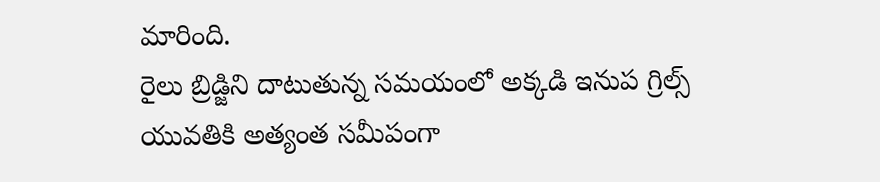మారింది.
రైలు బ్రిడ్జిని దాటుతున్న సమయంలో అక్కడి ఇనుప గ్రిల్స్ యువతికి అత్యంత సమీపంగా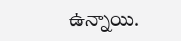ఉన్నాయి.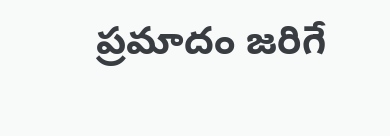ప్రమాదం జరిగే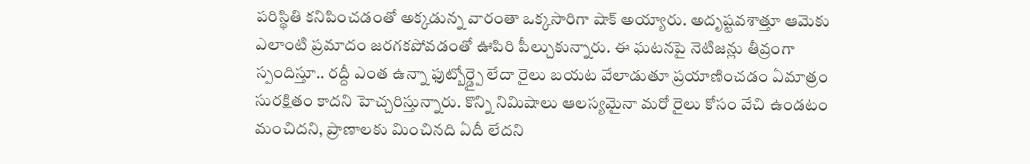పరిస్థితి కనిపించడంతో అక్కడున్న వారంతా ఒక్కసారిగా షాక్ అయ్యారు. అదృష్టవశాత్తూ ఆమెకు ఎలాంటి ప్రమాదం జరగకపోవడంతో ఊపిరి పీల్చుకున్నారు. ఈ ఘటనపై నెటిజన్లు తీవ్రంగా స్పందిస్తూ.. రద్దీ ఎంత ఉన్నా ఫుట్బోర్డ్పై లేదా రైలు బయట వేలాడుతూ ప్రయాణించడం ఏమాత్రం సురక్షితం కాదని హెచ్చరిస్తున్నారు. కొన్ని నిమిషాలు ఆలస్యమైనా మరో రైలు కోసం వేచి ఉండటం మంచిదని, ప్రాణాలకు మించినది ఏదీ లేదని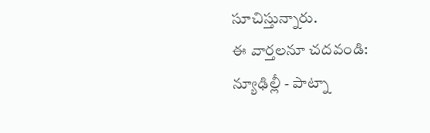సూచిస్తున్నారు.
ఈ వార్తలనూ చదవండి:
న్యూఢిల్లీ - పాట్నా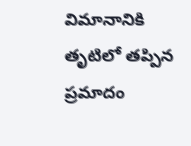విమానానికి తృటిలో తప్పిన ప్రమాదం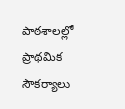పాఠశాలల్లో ప్రాథమిక సౌకర్యాలు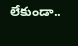లేకుండా..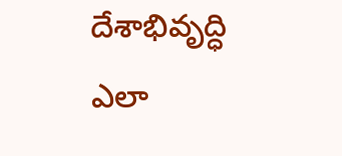దేశాభివృద్ధి ఎలా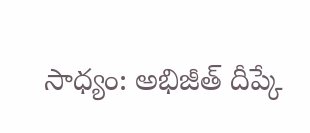సాధ్యం: అభిజీత్ దీప్కే